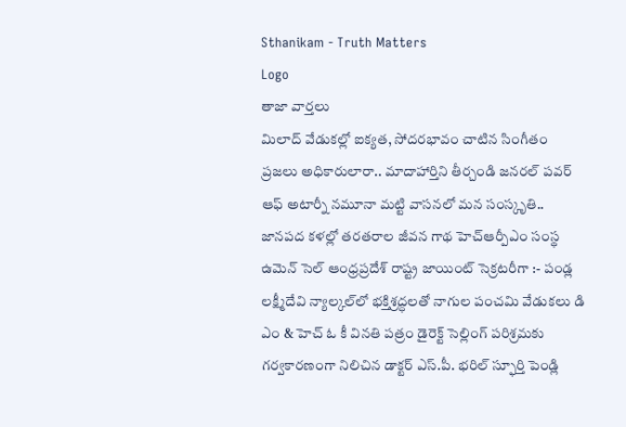Sthanikam - Truth Matters
Logo
తాజా వార్తలు
మిలాద్‌ వేడుకల్లో ఐక్యత, సోదరభావం చాటిన సింగీతం ప్రజలు అధికారులారా.. మాదాహార్తిని తీర్చండి జనరల్ పవర్ ఆఫ్ అటార్నీ నమూనా మట్టి వాసనలో మన సంస్కృతి.. జానపద కళల్లో తరతరాల జీవన గాథ హెచ్ఆర్పీఎం సంస్థ ఉమెన్ సెల్ ఆంధ్రప్రదేశ్ రాష్ట్ర జాయింట్ సెక్రటరీగా :- పండ్ల లక్ష్మీదేవి న్యాల్కల్‌లో భక్తిశ్రద్ధలతో నాగుల పంచమి వేడుకలు డి ఎం & హెచ్ ఓ కీ వినతి పత్రం డైరెక్ట్ సెల్లింగ్ పరిశ్రమకు గర్వకారణంగా నిలిచిన డాక్టర్ ఎస్.పీ. భరిల్ స్ఫూర్తి పెండ్లి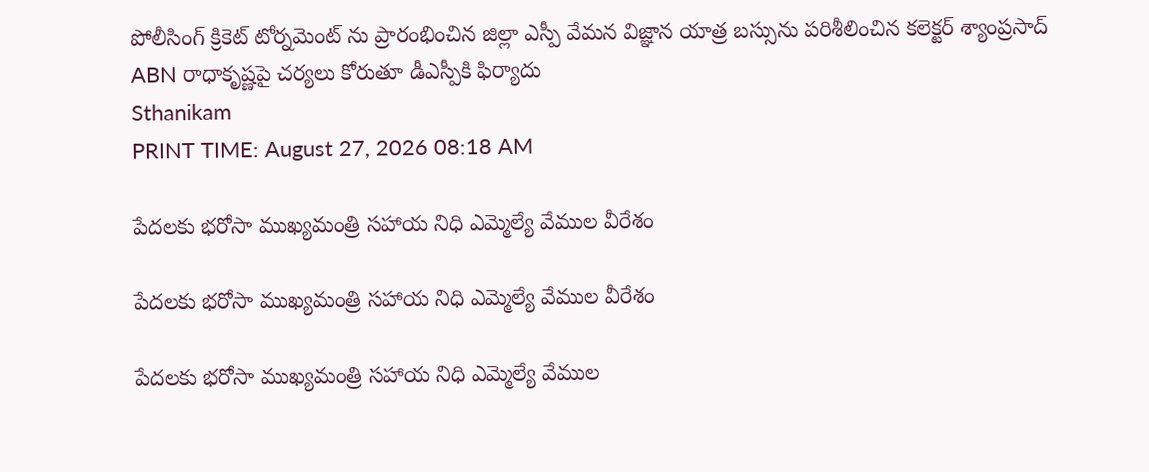పోలీసింగ్ క్రికెట్ టోర్నమెంట్ ను ప్రారంభించిన జిల్లా ఎస్పీ వేమన విజ్ఞాన యాత్ర బస్సును పరిశీలించిన కలెక్టర్ శ్యాంప్రసాద్ ABN రాధాకృష్ణపై చర్యలు కోరుతూ డీఎస్పీకి ఫిర్యాదు
Sthanikam
PRINT TIME: August 27, 2026 08:18 AM

పేదలకు భరోసా ముఖ్యమంత్రి సహాయ నిధి ఎమ్మెల్యే వేముల వీరేశం

పేదలకు భరోసా ముఖ్యమంత్రి సహాయ నిధి ఎమ్మెల్యే వేముల వీరేశం

పేదలకు భరోసా ముఖ్యమంత్రి సహాయ నిధి ఎమ్మెల్యే వేముల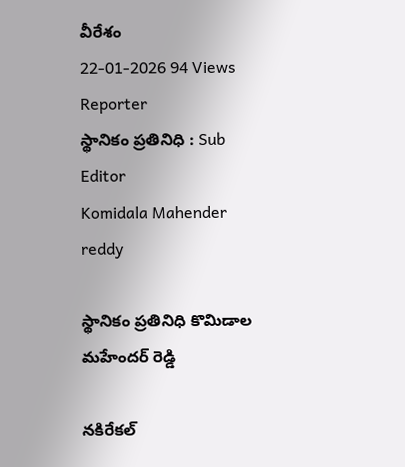వీరేశం
22-01-2026 94 Views
Reporter
స్థానికం ప్రతినిధి : Sub Editor
Komidala Mahender reddy

స్థానికం ప్రతినిధి కొమిడాల మహేందర్ రెడ్డి

నకిరేకల్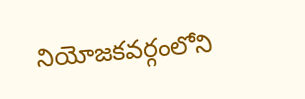నియోజకవర్గంలోని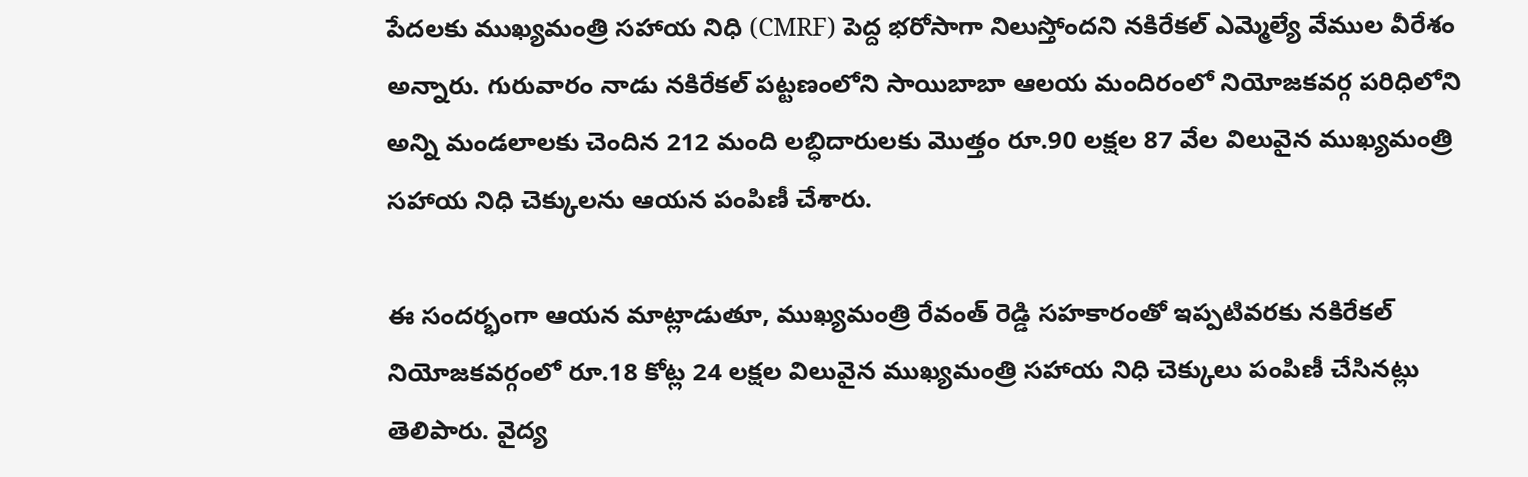పేదలకు ముఖ్యమంత్రి సహాయ నిధి (CMRF) పెద్ద భరోసాగా నిలుస్తోందని నకిరేకల్ ఎమ్మెల్యే వేముల వీరేశం అన్నారు. గురువారం నాడు నకిరేకల్ పట్టణంలోని సాయిబాబా ఆలయ మందిరంలో నియోజకవర్గ పరిధిలోని అన్ని మండలాలకు చెందిన 212 మంది లబ్ధిదారులకు మొత్తం రూ.90 లక్షల 87 వేల విలువైన ముఖ్యమంత్రి సహాయ నిధి చెక్కులను ఆయన పంపిణీ చేశారు.

ఈ సందర్భంగా ఆయన మాట్లాడుతూ, ముఖ్యమంత్రి రేవంత్ రెడ్డి సహకారంతో ఇప్పటివరకు నకిరేకల్ నియోజకవర్గంలో రూ.18 కోట్ల 24 లక్షల విలువైన ముఖ్యమంత్రి సహాయ నిధి చెక్కులు పంపిణీ చేసినట్లు తెలిపారు. వైద్య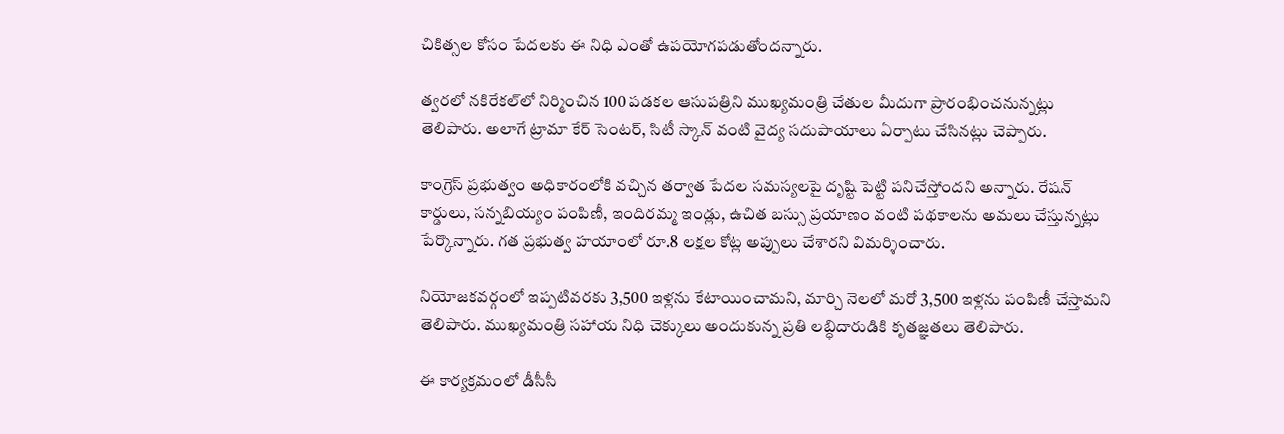చికిత్సల కోసం పేదలకు ఈ నిధి ఎంతో ఉపయోగపడుతోందన్నారు.

త్వరలో నకిరేకల్‌లో నిర్మించిన 100 పడకల ఆసుపత్రిని ముఖ్యమంత్రి చేతుల మీదుగా ప్రారంభించనున్నట్లు తెలిపారు. అలాగే ట్రామా కేర్ సెంటర్, సిటీ స్కాన్ వంటి వైద్య సదుపాయాలు ఏర్పాటు చేసినట్లు చెప్పారు.

కాంగ్రెస్ ప్రభుత్వం అధికారంలోకి వచ్చిన తర్వాత పేదల సమస్యలపై దృష్టి పెట్టి పనిచేస్తోందని అన్నారు. రేషన్ కార్డులు, సన్నబియ్యం పంపిణీ, ఇందిరమ్మ ఇండ్లు, ఉచిత బస్సు ప్రయాణం వంటి పథకాలను అమలు చేస్తున్నట్లు పేర్కొన్నారు. గత ప్రభుత్వ హయాంలో రూ.8 లక్షల కోట్ల అప్పులు చేశారని విమర్శించారు.

నియోజకవర్గంలో ఇప్పటివరకు 3,500 ఇళ్లను కేటాయించామని, మార్చి నెలలో మరో 3,500 ఇళ్లను పంపిణీ చేస్తామని తెలిపారు. ముఖ్యమంత్రి సహాయ నిధి చెక్కులు అందుకున్న ప్రతి లబ్ధిదారుడికి కృతజ్ఞతలు తెలిపారు.

ఈ కార్యక్రమంలో డీసీసీ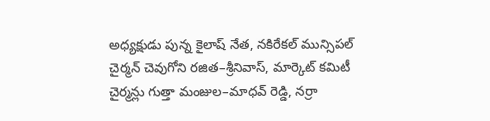అధ్యక్షుడు పున్న కైలాష్ నేత, నకిరేకల్ మున్సిపల్ చైర్మన్ చెవుగోని రజిత–శ్రీనివాస్, మార్కెట్ కమిటీ చైర్మన్లు గుత్తా మంజుల–మాధవ్ రెడ్డి, నర్రా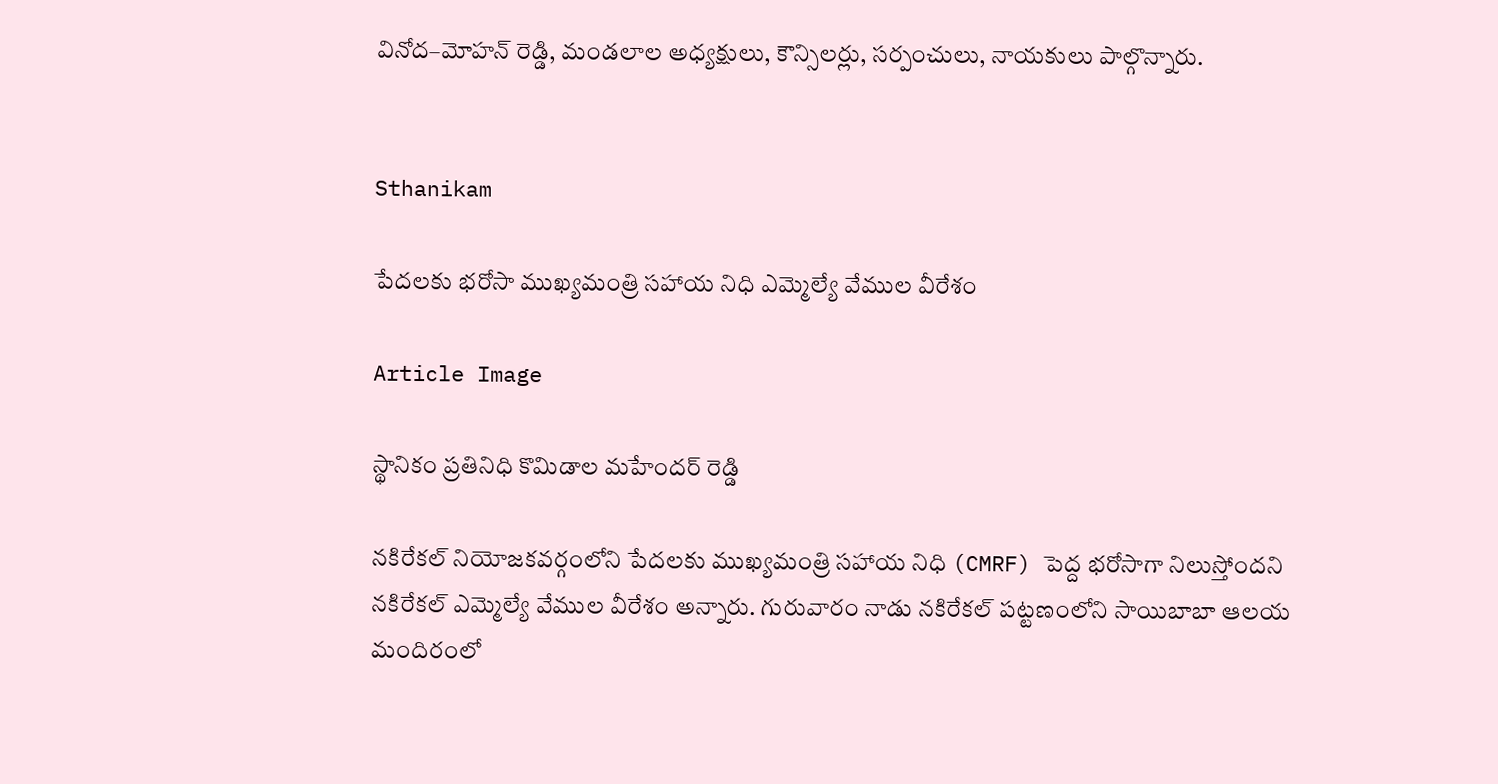వినోద–మోహన్ రెడ్డి, మండలాల అధ్యక్షులు, కౌన్సిలర్లు, సర్పంచులు, నాయకులు పాల్గొన్నారు.


Sthanikam

పేదలకు భరోసా ముఖ్యమంత్రి సహాయ నిధి ఎమ్మెల్యే వేముల వీరేశం

Article Image

స్థానికం ప్రతినిధి కొమిడాల మహేందర్ రెడ్డి

నకిరేకల్ నియోజకవర్గంలోని పేదలకు ముఖ్యమంత్రి సహాయ నిధి (CMRF) పెద్ద భరోసాగా నిలుస్తోందని నకిరేకల్ ఎమ్మెల్యే వేముల వీరేశం అన్నారు. గురువారం నాడు నకిరేకల్ పట్టణంలోని సాయిబాబా ఆలయ మందిరంలో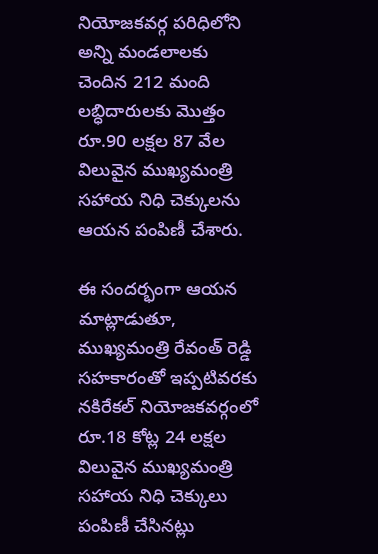నియోజకవర్గ పరిధిలోని అన్ని మండలాలకు చెందిన 212 మంది లబ్ధిదారులకు మొత్తం రూ.90 లక్షల 87 వేల విలువైన ముఖ్యమంత్రి సహాయ నిధి చెక్కులను ఆయన పంపిణీ చేశారు.

ఈ సందర్భంగా ఆయన మాట్లాడుతూ, ముఖ్యమంత్రి రేవంత్ రెడ్డి సహకారంతో ఇప్పటివరకు నకిరేకల్ నియోజకవర్గంలో రూ.18 కోట్ల 24 లక్షల విలువైన ముఖ్యమంత్రి సహాయ నిధి చెక్కులు పంపిణీ చేసినట్లు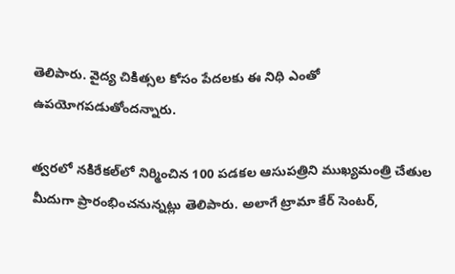తెలిపారు. వైద్య చికిత్సల కోసం పేదలకు ఈ నిధి ఎంతో ఉపయోగపడుతోందన్నారు.

త్వరలో నకిరేకల్‌లో నిర్మించిన 100 పడకల ఆసుపత్రిని ముఖ్యమంత్రి చేతుల మీదుగా ప్రారంభించనున్నట్లు తెలిపారు. అలాగే ట్రామా కేర్ సెంటర్,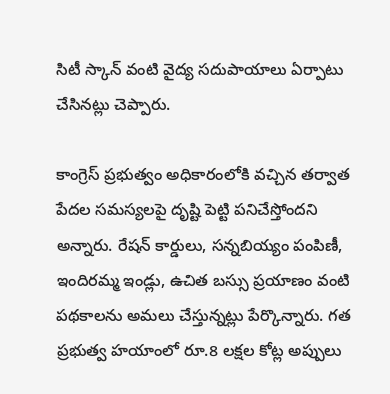సిటీ స్కాన్ వంటి వైద్య సదుపాయాలు ఏర్పాటు చేసినట్లు చెప్పారు.

కాంగ్రెస్ ప్రభుత్వం అధికారంలోకి వచ్చిన తర్వాత పేదల సమస్యలపై దృష్టి పెట్టి పనిచేస్తోందని అన్నారు. రేషన్ కార్డులు, సన్నబియ్యం పంపిణీ, ఇందిరమ్మ ఇండ్లు, ఉచిత బస్సు ప్రయాణం వంటి పథకాలను అమలు చేస్తున్నట్లు పేర్కొన్నారు. గత ప్రభుత్వ హయాంలో రూ.8 లక్షల కోట్ల అప్పులు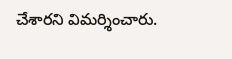చేశారని విమర్శించారు.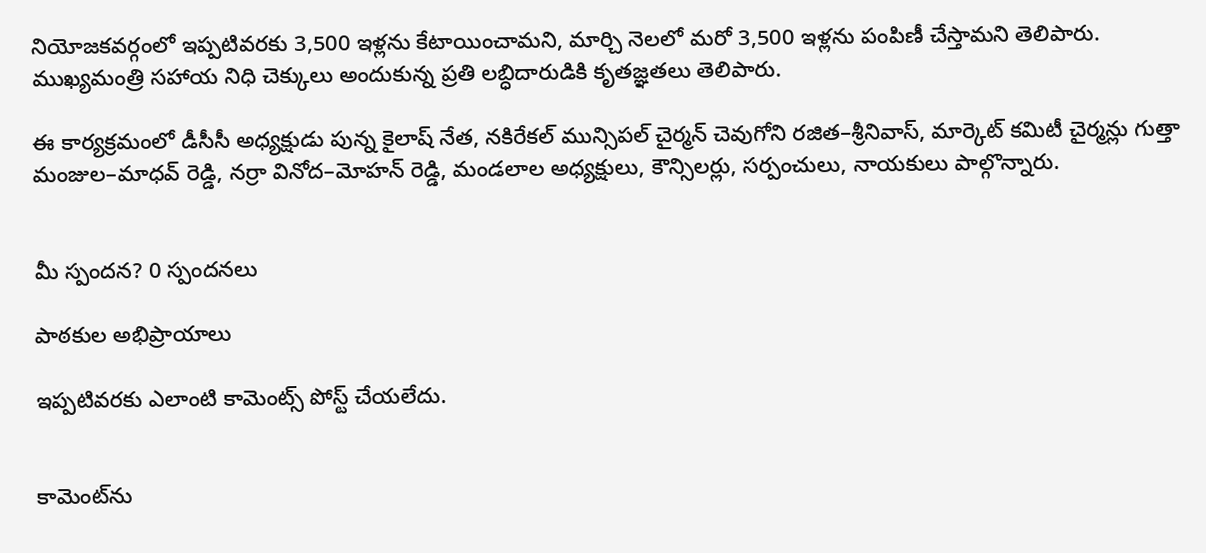నియోజకవర్గంలో ఇప్పటివరకు 3,500 ఇళ్లను కేటాయించామని, మార్చి నెలలో మరో 3,500 ఇళ్లను పంపిణీ చేస్తామని తెలిపారు. ముఖ్యమంత్రి సహాయ నిధి చెక్కులు అందుకున్న ప్రతి లబ్ధిదారుడికి కృతజ్ఞతలు తెలిపారు.

ఈ కార్యక్రమంలో డీసీసీ అధ్యక్షుడు పున్న కైలాష్ నేత, నకిరేకల్ మున్సిపల్ చైర్మన్ చెవుగోని రజిత–శ్రీనివాస్, మార్కెట్ కమిటీ చైర్మన్లు గుత్తా మంజుల–మాధవ్ రెడ్డి, నర్రా వినోద–మోహన్ రెడ్డి, మండలాల అధ్యక్షులు, కౌన్సిలర్లు, సర్పంచులు, నాయకులు పాల్గొన్నారు.


మీ స్పందన? 0 స్పందనలు

పాఠకుల అభిప్రాయాలు

ఇప్పటివరకు ఎలాంటి కామెంట్స్ పోస్ట్ చేయలేదు.


కామెంట్‌ను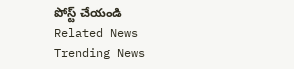పోస్ట్ చేయండి
Related News
Trending News